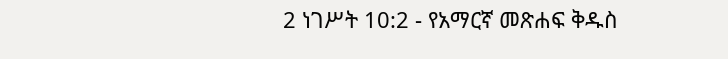2 ነገሥት 10:2 - የአማርኛ መጽሐፍ ቅዱስ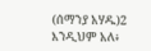(ሰማንያ አሃዱ)2 እንዲህም አለ፥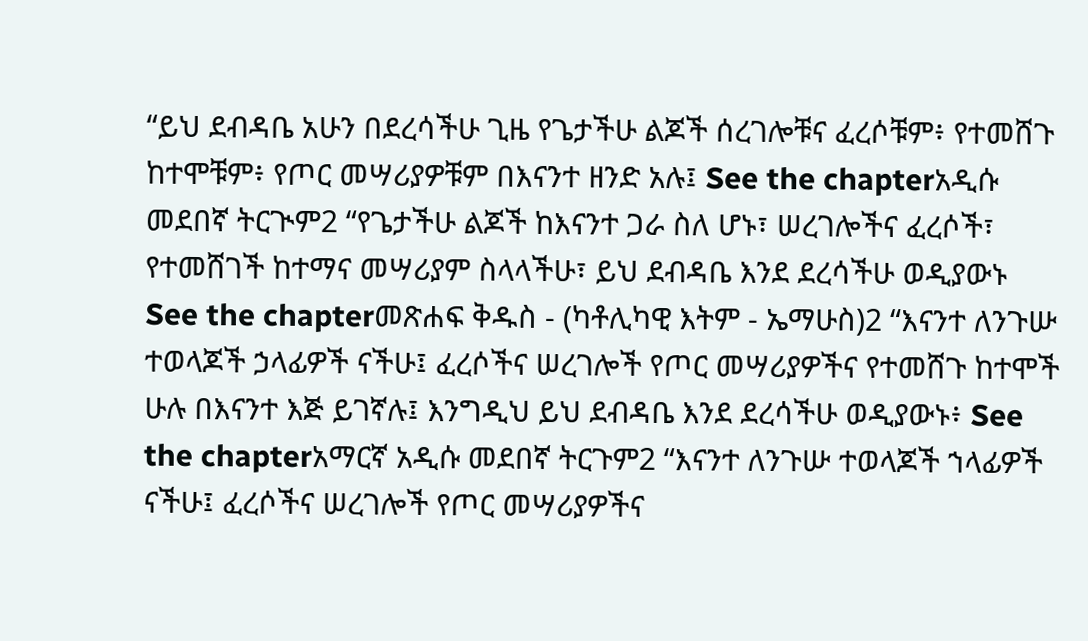“ይህ ደብዳቤ አሁን በደረሳችሁ ጊዜ የጌታችሁ ልጆች ሰረገሎቹና ፈረሶቹም፥ የተመሸጉ ከተሞቹም፥ የጦር መሣሪያዎቹም በእናንተ ዘንድ አሉ፤ See the chapterአዲሱ መደበኛ ትርጒም2 “የጌታችሁ ልጆች ከእናንተ ጋራ ስለ ሆኑ፣ ሠረገሎችና ፈረሶች፣ የተመሸገች ከተማና መሣሪያም ስላላችሁ፣ ይህ ደብዳቤ እንደ ደረሳችሁ ወዲያውኑ See the chapterመጽሐፍ ቅዱስ - (ካቶሊካዊ እትም - ኤማሁስ)2 “እናንተ ለንጉሡ ተወላጆች ኃላፊዎች ናችሁ፤ ፈረሶችና ሠረገሎች የጦር መሣሪያዎችና የተመሸጉ ከተሞች ሁሉ በእናንተ እጅ ይገኛሉ፤ እንግዲህ ይህ ደብዳቤ እንደ ደረሳችሁ ወዲያውኑ፥ See the chapterአማርኛ አዲሱ መደበኛ ትርጉም2 “እናንተ ለንጉሡ ተወላጆች ኀላፊዎች ናችሁ፤ ፈረሶችና ሠረገሎች የጦር መሣሪያዎችና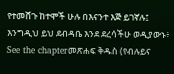የተመሸጉ ከተሞች ሁሉ በእናንተ እጅ ይገኛሉ፤ እንግዲህ ይህ ደብዳቤ እንደ ደረሳችሁ ወዲያውኑ፥ See the chapterመጽሐፍ ቅዱስ (የብሉይና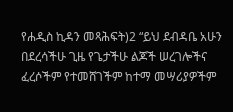የሐዲስ ኪዳን መጻሕፍት)2 “ይህ ደብዳቤ አሁን በደረሳችሁ ጊዜ የጌታችሁ ልጆች ሠረገሎችና ፈረሶችም የተመሸገችም ከተማ መሣሪያዎችም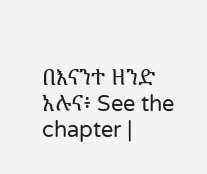በእናንተ ዘንድ አሉና፥ See the chapter |